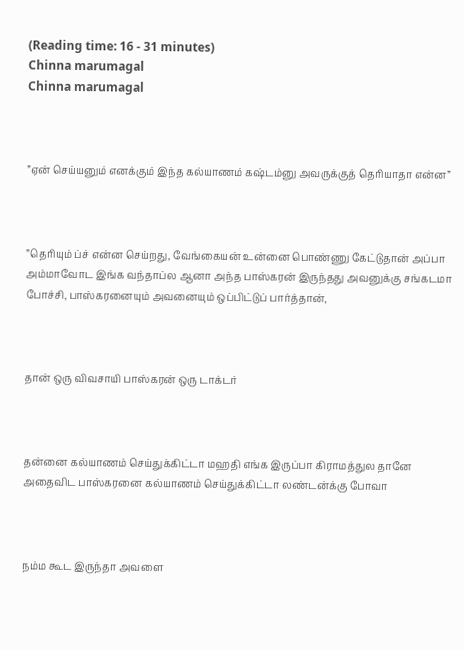(Reading time: 16 - 31 minutes)
Chinna marumagal
Chinna marumagal



”ஏன் செய்யனும் எனக்கும் இந்த கல்யாணம் கஷ்டம்னு அவருக்குத் தெரியாதா என்ன”



”தெரியும் ப்ச் என்ன செய்றது, வேங்கையன் உன்னை பொண்ணு கேட்டுதான் அப்பா அம்மாவோட இங்க வந்தாப்ல ஆனா அந்த பாஸ்கரன் இருந்தது அவனுக்கு சங்கடமா போச்சி, பாஸ்கரனையும் அவனையும் ஒப்பிட்டுப் பார்த்தான்,



தான் ஒரு விவசாயி பாஸ்கரன் ஒரு டாக்டர்



தன்னை கல்யாணம் செய்துக்கிட்டா மஹதி எங்க இருப்பா கிராமத்துல தானே அதைவிட பாஸ்கரனை கல்யாணம் செய்துக்கிட்டா லண்டன்க்கு போவா



நம்ம கூட இருந்தா அவளை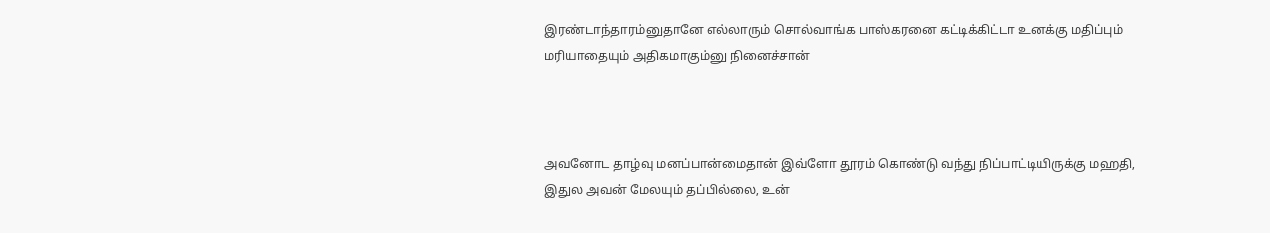இரண்டாந்தாரம்னுதானே எல்லாரும் சொல்வாங்க பாஸ்கரனை கட்டிக்கிட்டா உனக்கு மதிப்பும் மரியாதையும் அதிகமாகும்னு நினைச்சான்



அவனோட தாழ்வு மனப்பான்மைதான் இவ்ளோ தூரம் கொண்டு வந்து நிப்பாட்டியிருக்கு மஹதி, இதுல அவன் மேலயும் தப்பில்லை, உன்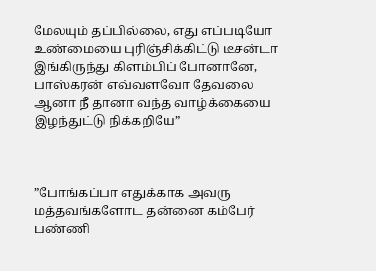மேலயும் தப்பில்லை, எது எப்படியோ உண்மையை புரிஞ்சிக்கிட்டு டீசன்டா இங்கிருந்து கிளம்பிப் போனானே, பாஸ்கரன் எவ்வளவோ தேவலை ஆனா நீ தானா வந்த வாழ்க்கையை இழந்துட்டு நிக்கறியே”



”போங்கப்பா எதுக்காக அவரு மத்தவங்களோட தன்னை கம்பேர் பண்ணி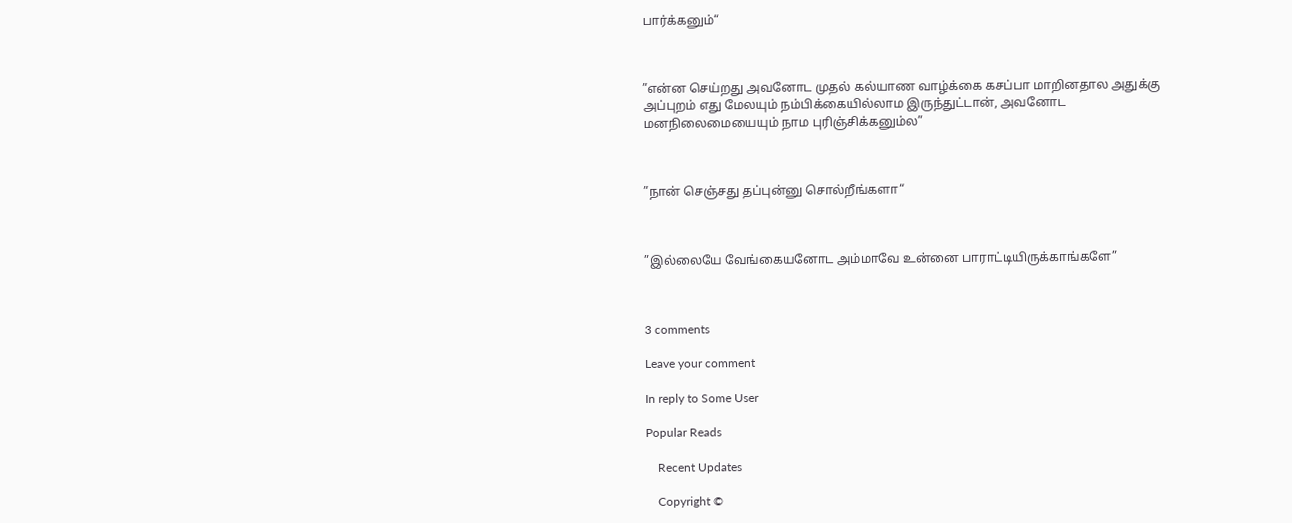பார்க்கனும்“



”என்ன செய்றது அவனோட முதல் கல்யாண வாழ்க்கை கசப்பா மாறினதால அதுக்கு அப்புறம் எது மேலயும் நம்பிக்கையில்லாம இருந்துட்டான், அவனோட மனநிலைமையையும் நாம புரிஞ்சிக்கனும்ல”



”நான் செஞ்சது தப்புன்னு சொல்றீங்களா“



”இல்லையே வேங்கையனோட அம்மாவே உன்னை பாராட்டியிருக்காங்களே”



3 comments

Leave your comment

In reply to Some User

Popular Reads

    Recent Updates

    Copyright ©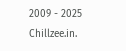2009 - 2025 Chillzee.in.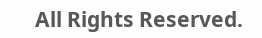All Rights Reserved.